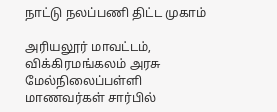நாட்டு நலப்பணி திட்ட முகாம்

அரியலூர் மாவட்டம், விக்கிரமங்கலம் அரசு மேல்நிலைப்பள்ளி மாணவர்கள் சார்பில்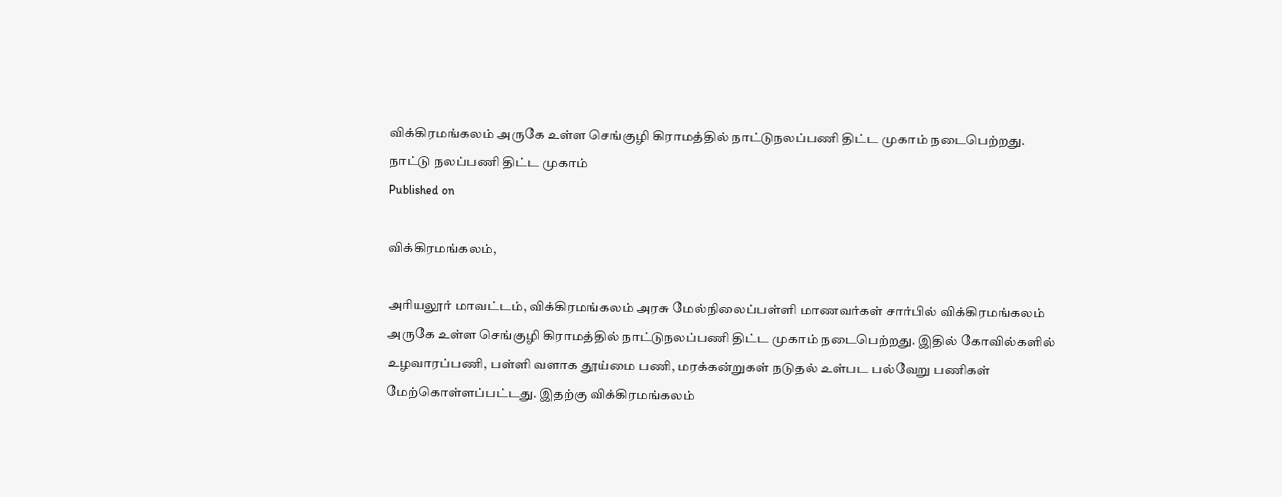விக்கிரமங்கலம் அருகே உள்ள செங்குழி கிராமத்தில் நாட்டுநலப்பணி திட்ட முகாம் நடைபெற்றது.
நாட்டு நலப்பணி திட்ட முகாம்
Published on

விக்கிரமங்கலம்,

அரியலூர் மாவட்டம், விக்கிரமங்கலம் அரசு மேல்நிலைப்பள்ளி மாணவர்கள் சார்பில் விக்கிரமங்கலம் அருகே உள்ள செங்குழி கிராமத்தில் நாட்டுநலப்பணி திட்ட முகாம் நடைபெற்றது. இதில் கோவில்களில் உழவாரப்பணி, பள்ளி வளாக தூய்மை பணி, மரக்கன்றுகள் நடுதல் உள்பட பல்வேறு பணிகள் மேற்கொள்ளப்பட்டது. இதற்கு விக்கிரமங்கலம்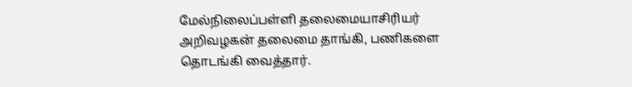மேல்நிலைப்பள்ளி தலைமையாசிரியர் அறிவழகன் தலைமை தாங்கி, பணிகளை தொடங்கி வைத்தார்.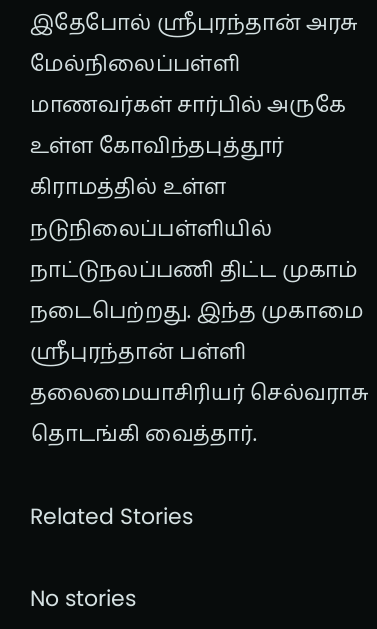இதேபோல் ஸ்ரீபுரந்தான் அரசு மேல்நிலைப்பள்ளி மாணவர்கள் சார்பில் அருகே உள்ள கோவிந்தபுத்தூர் கிராமத்தில் உள்ள நடுநிலைப்பள்ளியில் நாட்டுநலப்பணி திட்ட முகாம் நடைபெற்றது. இந்த முகாமை ஸ்ரீபுரந்தான் பள்ளி தலைமையாசிரியர் செல்வராசு தொடங்கி வைத்தார்.

Related Stories

No stories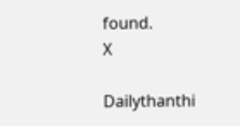found.
X

Dailythanthi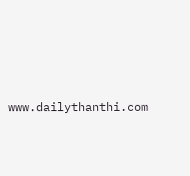www.dailythanthi.com